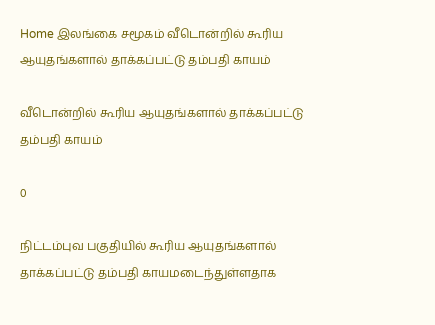Home இலங்கை சமூகம் வீடொன்றில் கூரிய ஆயுதங்களால் தாக்கப்பட்டு தம்பதி காயம்

வீடொன்றில் கூரிய ஆயுதங்களால் தாக்கப்பட்டு தம்பதி காயம்

0

நிட்டம்புவ பகுதியில் கூரிய ஆயுதங்களால் தாக்கப்பட்டு தம்பதி காயமடைந்துள்ளதாக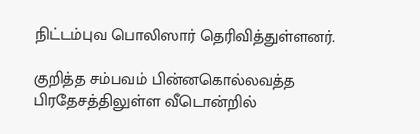நிட்டம்புவ பொலிஸார் தெரிவித்துள்ளனர்.

குறித்த சம்பவம் பின்னகொல்லவத்த பிரதேசத்திலுள்ள வீடொன்றில்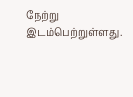நேற்று இடம்பெற்றுள்ளது.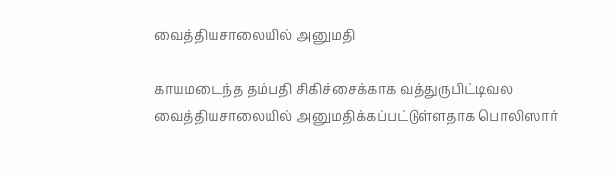வைத்தியசாலையில் அனுமதி

காயமடைந்த தம்பதி சிகிச்சைக்காக வத்துருபிட்டிவல வைத்தியசாலையில் அனுமதிக்கப்பட்டுள்ளதாக பொலிஸார்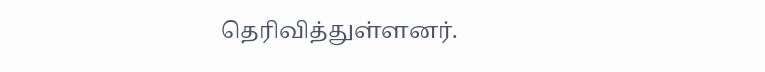தெரிவித்துள்ளனர்.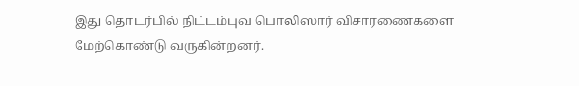இது தொடர்பில் நிட்டம்புவ பொலிஸார் விசாரணைகளை மேற்கொண்டு வருகின்றனர்.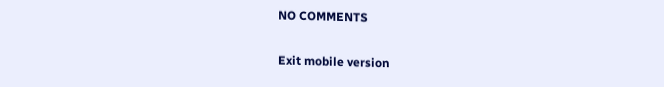NO COMMENTS

Exit mobile version